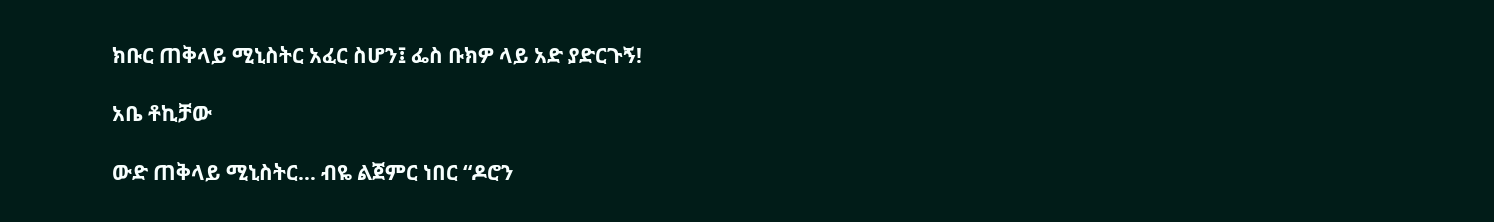ክቡር ጠቅላይ ሚኒስትር አፈር ስሆን፤ ፌስ ቡክዎ ላይ አድ ያድርጉኝ!

አቤ ቶኪቻው

ውድ ጠቅላይ ሚኒስትር… ብዬ ልጀምር ነበር “ዶሮን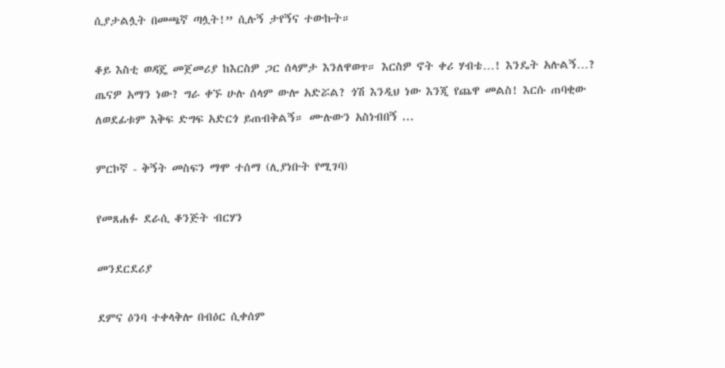ሲያታልሏት በመጫኛ ጣሏት!” ሲሉኝ ታየኝና ተውኩት።

ቆይ እስቲ ወዳጄ መጀመሪያ ከእርስዎ ጋር ሰላምታ እንለዋወጥ። እርስዎ ኖት ቀሪ ሃብቴ…! እንዴት አሉልኝ…? ጤናዎ አማን ነው? ግራ ቀኙ ሁሉ ሰላም ውሎ አድሯል? ጎሽ እንዲህ ነው እንጂ የጨዋ መልስ! እርሱ ጠባቂው ለወደፊቱም እቅፍ ድግፍ አድርጎ ይጠብቅልኝ። ሙሉውን አስነብበኝ ...

ምርኮኛ - ቅኝት መስፍን ማሞ ተሰማ (ሊያነቡት የሚገባ)

የመጸሐፉ ደራሲ ቆንጅት ብርሃን

መንደርደሪያ

ደምና ዕንባ ተቀላቅሎ በብዕር ሲቀሰም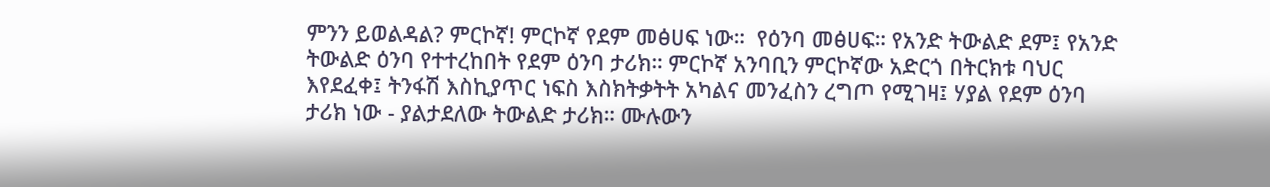ምንን ይወልዳል? ምርኮኛ! ምርኮኛ የደም መፅሀፍ ነው።  የዕንባ መፅሀፍ። የአንድ ትውልድ ደም፤ የአንድ ትውልድ ዕንባ የተተረከበት የደም ዕንባ ታሪክ። ምርኮኛ አንባቢን ምርኮኛው አድርጎ በትርክቱ ባህር እየደፈቀ፤ ትንፋሽ እስኪያጥር ነፍስ እስክትቃትት አካልና መንፈስን ረግጦ የሚገዛ፤ ሃያል የደም ዕንባ ታሪክ ነው - ያልታደለው ትውልድ ታሪክ። ሙሉውን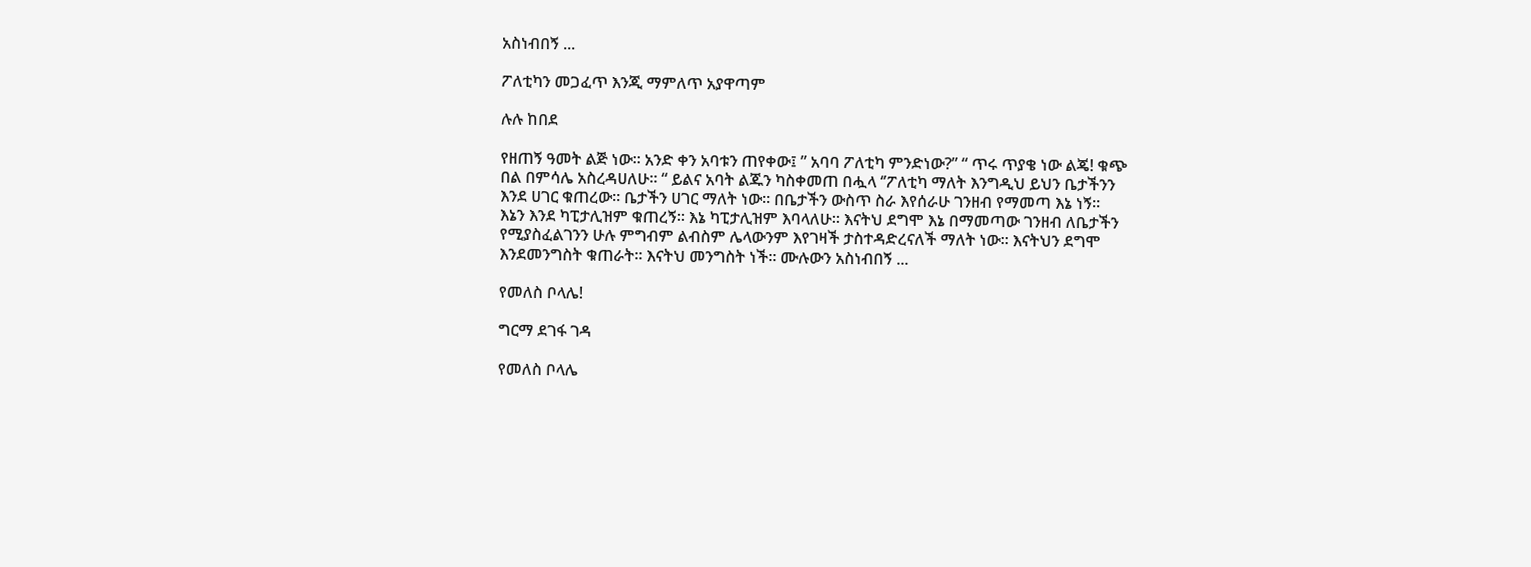አስነብበኝ ...

ፖለቲካን መጋፈጥ እንጂ ማምለጥ አያዋጣም

ሉሉ ከበደ

የዘጠኝ ዓመት ልጅ ነው። አንድ ቀን አባቱን ጠየቀው፤ ” አባባ ፖለቲካ ምንድነው?” “ ጥሩ ጥያቄ ነው ልጄ! ቁጭ በል በምሳሌ አስረዳሀለሁ። “ ይልና አባት ልጁን ካስቀመጠ በሗላ ‘’ፖለቲካ ማለት እንግዲህ ይህን ቤታችንን እንደ ሀገር ቁጠረው። ቤታችን ሀገር ማለት ነው። በቤታችን ውስጥ ስራ እየሰራሁ ገንዘብ የማመጣ እኔ ነኝ።  እኔን እንደ ካፒታሊዝም ቁጠረኝ። እኔ ካፒታሊዝም እባላለሁ። እናትህ ደግሞ እኔ በማመጣው ገንዘብ ለቤታችን የሚያስፈልገንን ሁሉ ምግብም ልብስም ሌላውንም እየገዛች ታስተዳድረናለች ማለት ነው። እናትህን ደግሞ እንደመንግስት ቁጠራት። እናትህ መንግስት ነች። ሙሉውን አስነብበኝ ...

የመለስ ቦላሌ!

ግርማ ደገፋ ገዳ

የመለስ ቦላሌ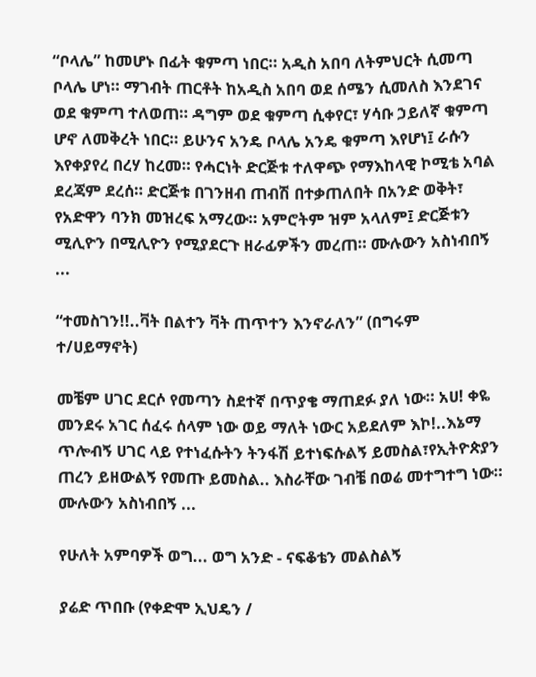“ቦላሌ” ከመሆኑ በፊት ቁምጣ ነበር። አዲስ አበባ ለትምህርት ሲመጣ ቦላሌ ሆነ። ማገብት ጠርቶት ከአዲስ አበባ ወደ ሰሜን ሲመለስ እንደገና ወደ ቁምጣ ተለወጠ። ዳግም ወደ ቁምጣ ሲቀየር፣ ሃሳቡ ኃይለኛ ቁምጣ ሆኖ ለመቅረት ነበር። ይሁንና አንዴ ቦላሌ አንዴ ቁምጣ እየሆነ፤ ራሱን እየቀያየረ በረሃ ከረመ። የሓርነት ድርጅቱ ተለዋጭ የማእከላዊ ኮሚቴ አባል ደረጃም ደረሰ። ድርጅቱ በገንዘብ ጠብሽ በተቃጠለበት በአንድ ወቅት፣ የአድዋን ባንክ መዝረፍ አማረው። አምሮትም ዝም አላለም፤ ድርጅቱን ሚሊዮን በሚሊዮን የሚያደርጉ ዘራፊዎችን መረጠ። ሙሉውን አስነብበኝ ...

“ተመስገን!!..ቫት በልተን ቫት ጠጥተን እንኖራለን” (በግሩም ተ/ሀይማኖት)

መቼም ሀገር ደርሶ የመጣን ስደተኛ በጥያቄ ማጠደፉ ያለ ነው። አሀ! ቀዬ መንደሩ አገር ሰፈሩ ሰላም ነው ወይ ማለት ነውር አይደለም እኮ!..እኔማ ጥሎብኝ ሀገር ላይ የተነፈሱትን ትንፋሽ ይተነፍሱልኝ ይመስል፣የኢትዮጵያን ጠረን ይዘውልኝ የመጡ ይመስል.. እስራቸው ገብቼ በወሬ መተግተግ ነው። ሙሉውን አስነብበኝ ...

የሁለት አምባዎች ወግ... ወግ አንድ - ናፍቆቴን መልስልኝ

ያሬድ ጥበቡ (የቀድሞ ኢህዴን /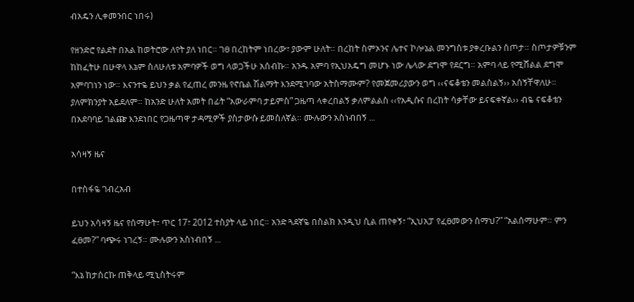ብአዴን ሊቀመንበር ነበሩ)

የዘንድሮ የልደት በአል ከወትሮው ለየት ያለ ነበር። ገፀ በረከትም ነበረው፣ ያውም ሁለት። በረከት ስምኦንና ሌተና ኮሎኔል መንግስቱ ያቀረቡልን ሰጦታ። ስጦታዎቹንም ከከፈትሁ በሁዋላ እኔም ስለሁለቱ አምባዎች ወግ ላወጋችሁ አሰብኩ። አንዱ አምባ የኢህአዴግ መሆኑ ነው ሌላው ደግሞ የደርግ። አምባ ላይ የሚሸልል ደግሞ አምባገነን ነው። እናንተዬ ይህን ቃል የፈጠረ መንዜ የኖቤል ሽልማት እንደሚገባው አትስማሙም? የመጀመሪያውን ወግ ‹‹ናፍቆቴን መልስልኝ›› አሰኝቸዋለሁ። ያለምክንያት አይደለም። ከአንድ ሁለት አመት በፊት “አውራምባ ታይምስ” ጋዜጣ ላቀረበልኝ ቃለምልልስ ‹‹የአዲሱና በረከት ሳቃቸው ይናፍቀኛል›› ብዬ ናፍቆቴን በአደባባይ ገልጬ እንደነበር የጋዜጣዋ ታዳሚዎች ያስታውሱ ይመስለኛል። ሙሉውን አስነብበኝ ...

አሳዛኝ ዜና

በተስፋዬ ገብረአብ

ይህን አሳዛኝ ዜና የሰማሁት፣ ጥር 17፣ 2012 ተስያት ላይ ነበር። አንድ ጓደኛዬ በስልክ እንዲህ ሲል ጠየቀኝ፣ “ኢህአፓ የፈፀመውን ሰማህ?” “አልሰማሁም። ምን ፈፀመ?” ባጭሩ ነገረኝ። ሙሉውን አስነብበኝ ...

“እኔ ከታሰርኩ ጠቅላይ ሚኒስትሩም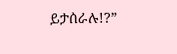ይታሰራሉ!?”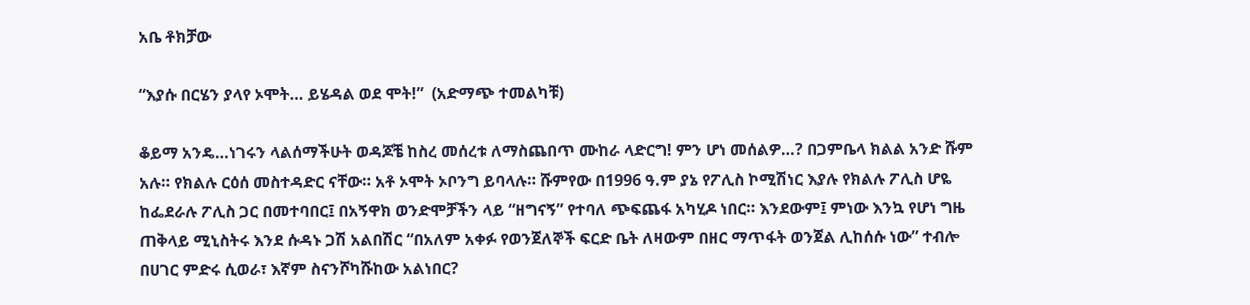አቤ ቶክቻው

“እያሱ በርሄን ያላየ ኦሞት… ይሄዳል ወደ ሞት!”  (አድማጭ ተመልካቹ)

ቆይማ አንዴ…ነገሩን ላልሰማችሁት ወዳጆቼ ከስረ መሰረቱ ለማስጨበጥ ሙከራ ላድርግ! ምን ሆነ መሰልዎ…? በጋምቤላ ክልል አንድ ሹም አሉ። የክልሉ ርዕሰ መስተዳድር ናቸው። አቶ ኦሞት ኦቦንግ ይባላሉ። ሹምየው በ1996 ዓ.ም ያኔ የፖሊስ ኮሚሽነር እያሉ የክልሉ ፖሊስ ሆዬ ከፌደራሉ ፖሊስ ጋር በመተባበር፤ በአኝዋክ ወንድሞቻችን ላይ “ዘግናኝ” የተባለ ጭፍጨፋ አካሂዶ ነበር። እንደውም፤ ምነው እንኳ የሆነ ግዜ ጠቅላይ ሚኒስትሩ እንደ ሱዳኑ ጋሽ አልበሽር “በአለም አቀፉ የወንጀለኞች ፍርድ ቤት ለዛውም በዘር ማጥፋት ወንጀል ሊከሰሱ ነው” ተብሎ በሀገር ምድሩ ሲወራ፣ እኛም ስናንሾካሹከው አልነበር?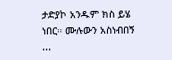ታድያኮ አንዱም ክስ ይሄ ነበር። ሙሉውን አስነብበኝ ...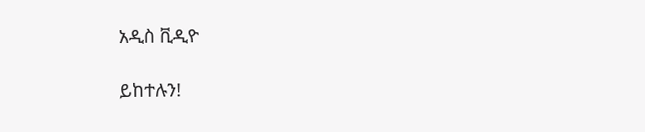አዲስ ቪዲዮ

ይከተሉን!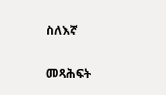ስለእኛ

መጻሕፍት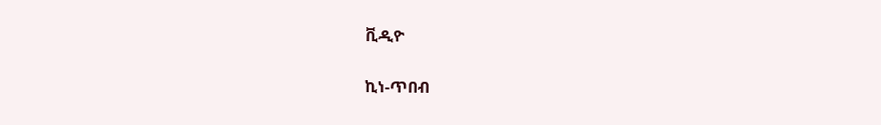ቪዲዮ

ኪነ-ጥበብ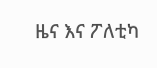ዜና እና ፖለቲካ